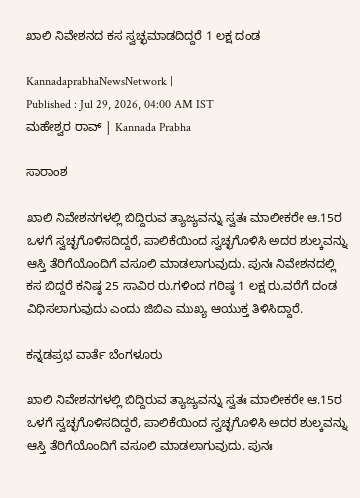ಖಾಲಿ ನಿವೇಶನ‌ದ ಕಸ ಸ್ವಚ್ಛಮಾಡದಿದ್ದರೆ 1 ಲಕ್ಷ ದಂಡ

KannadaprabhaNewsNetwork |
Published : Jul 29, 2026, 04:00 AM IST
ಮಹೇಶ್ವರ ರಾವ್ | Kannada Prabha

ಸಾರಾಂಶ

ಖಾಲಿ ನಿವೇಶನಗಳಲ್ಲಿ ಬಿದ್ದಿರುವ ತ್ಯಾಜ್ಯವನ್ನು ಸ್ವತಃ ಮಾಲೀಕರೇ ಆ.15ರ ಒಳಗೆ ಸ್ವಚ್ಛಗೊಳಿಸದಿದ್ದರೆ, ಪಾಲಿಕೆಯಿಂದ ಸ್ವಚ್ಛಗೊಳಿಸಿ ಅದರ ಶುಲ್ಕವನ್ನು ಆಸ್ತಿ ತೆರಿಗೆಯೊಂದಿಗೆ ವಸೂಲಿ ಮಾಡಲಾಗುವುದು. ಪುನಃ ನಿವೇಶನದಲ್ಲಿ ಕಸ ಬಿದ್ದರೆ ಕನಿಷ್ಠ 25 ಸಾವಿರ ರು.ಗಳಿಂದ ಗರಿಷ್ಠ 1 ಲಕ್ಷ ರು.ವರೆಗೆ ದಂಡ ವಿಧಿಸಲಾಗುವುದು ಎಂದು ಜಿಬಿಎ ಮುಖ್ಯ ಆಯುಕ್ತ ತಿಳಿಸಿದ್ದಾರೆ.

ಕನ್ನಡಪ್ರಭ ವಾರ್ತೆ ಬೆಂಗಳೂರು

ಖಾಲಿ ನಿವೇಶನಗಳಲ್ಲಿ ಬಿದ್ದಿರುವ ತ್ಯಾಜ್ಯವನ್ನು ಸ್ವತಃ ಮಾಲೀಕರೇ ಆ.15ರ ಒಳಗೆ ಸ್ವಚ್ಛಗೊಳಿಸದಿದ್ದರೆ, ಪಾಲಿಕೆಯಿಂದ ಸ್ವಚ್ಛಗೊಳಿಸಿ ಅದರ ಶುಲ್ಕವನ್ನು ಆಸ್ತಿ ತೆರಿಗೆಯೊಂದಿಗೆ ವಸೂಲಿ ಮಾಡಲಾಗುವುದು. ಪುನಃ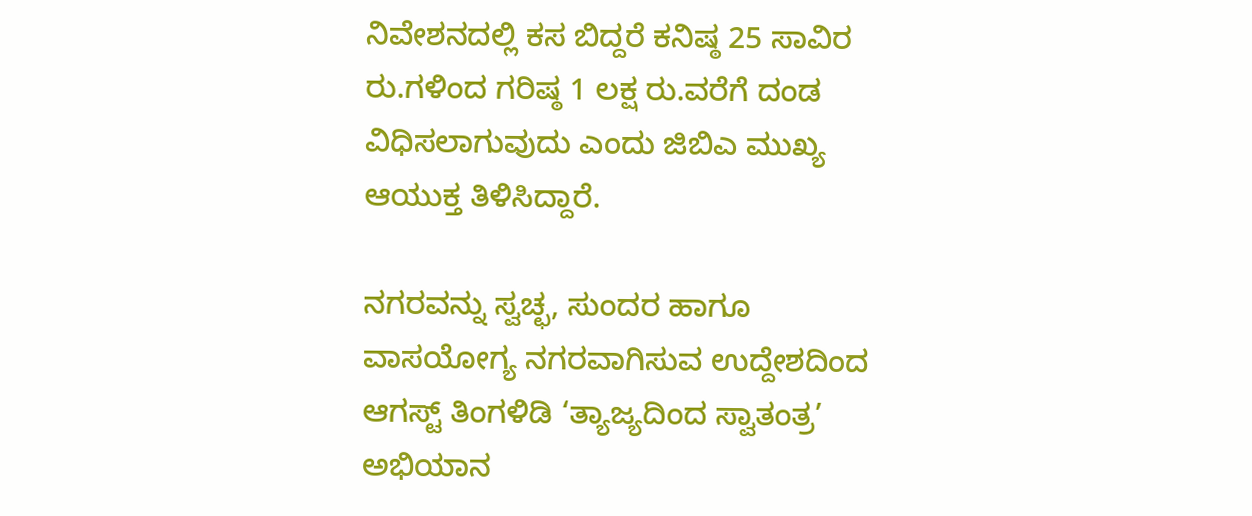ನಿವೇಶನದಲ್ಲಿ ಕಸ ಬಿದ್ದರೆ ಕನಿಷ್ಠ 25 ಸಾವಿರ ರು.ಗಳಿಂದ ಗರಿಷ್ಠ 1 ಲಕ್ಷ ರು.ವರೆಗೆ ದಂಡ ವಿಧಿಸಲಾಗುವುದು ಎಂದು ಜಿಬಿಎ ಮುಖ್ಯ ಆಯುಕ್ತ ತಿಳಿಸಿದ್ದಾರೆ.

ನಗರವನ್ನು ಸ್ವಚ್ಛ, ಸುಂದರ ಹಾಗೂ ವಾಸಯೋಗ್ಯ ನಗರವಾಗಿಸುವ ಉದ್ದೇಶದಿಂದ ಆಗಸ್ಟ್ ತಿಂಗಳಿಡಿ ‘ತ್ಯಾಜ್ಯದಿಂದ ಸ್ವಾತಂತ್ರ’ ಅಭಿಯಾನ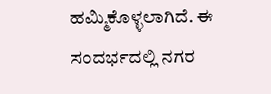ಹಮ್ಮಿಕೊಳ್ಳಲಾಗಿದೆ. ಈ ಸಂದರ್ಭದಲ್ಲಿ ನಗರ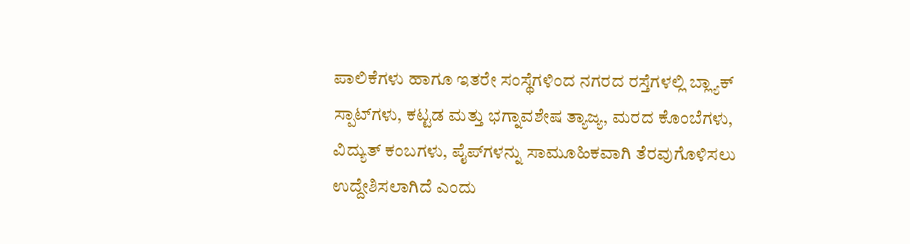ಪಾಲಿಕೆಗಳು ಹಾಗೂ ಇತರೇ ಸಂಸ್ಥೆಗಳಿಂದ ನಗರದ ರಸ್ತೆಗಳಲ್ಲಿ ಬ್ಲ್ಯಾಕ್ ಸ್ಪಾಟ್‌ಗಳು, ಕಟ್ಟಡ ಮತ್ತು ಭಗ್ನಾವಶೇಷ ತ್ಯಾಜ್ಯ, ಮರದ ಕೊಂಬೆಗಳು, ವಿದ್ಯುತ್ ಕಂಬಗಳು, ಪೈಪ್‌ಗಳನ್ನು ಸಾಮೂಹಿಕವಾಗಿ ತೆರವುಗೊಳಿಸಲು ಉದ್ದೇಶಿಸಲಾಗಿದೆ ಎಂದು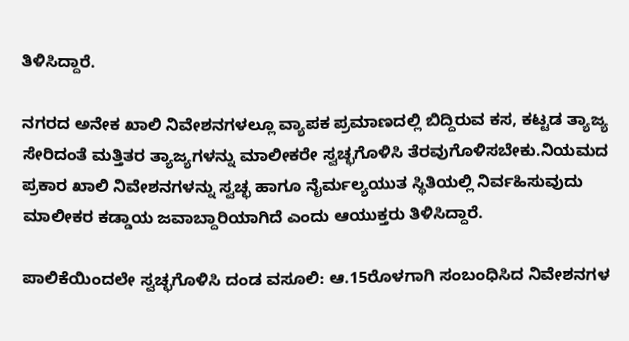ತಿಳಿಸಿದ್ದಾರೆ.

ನಗರದ ಅನೇಕ ಖಾಲಿ ನಿವೇಶನಗಳಲ್ಲೂ ವ್ಯಾಪಕ ಪ್ರಮಾಣದಲ್ಲಿ ಬಿದ್ದಿರುವ ಕಸ, ಕಟ್ಟಡ ತ್ಯಾಜ್ಯ ಸೇರಿದಂತೆ ಮತ್ತಿತರ ತ್ಯಾಜ್ಯಗಳನ್ನು ಮಾಲೀಕರೇ ಸ್ವಚ್ಛಗೊಳಿಸಿ ತೆರವುಗೊಳಿಸಬೇಕು.ನಿಯಮದ ಪ್ರಕಾರ ಖಾಲಿ ನಿವೇಶನಗಳನ್ನು ಸ್ವಚ್ಛ ಹಾಗೂ ನೈರ್ಮಲ್ಯಯುತ ಸ್ಥಿತಿಯಲ್ಲಿ ನಿರ್ವಹಿಸುವುದು ಮಾಲೀಕರ ಕಡ್ಡಾಯ ಜವಾಬ್ದಾರಿಯಾಗಿದೆ ಎಂದು ಆಯುಕ್ತರು ತಿಳಿಸಿದ್ದಾರೆ.

ಪಾಲಿಕೆಯಿಂದಲೇ ಸ್ವಚ್ಛಗೊಳಿಸಿ ದಂಡ ವಸೂಲಿ: ಆ.15ರೊಳಗಾಗಿ ಸಂಬಂಧಿಸಿದ ನಿವೇಶನಗಳ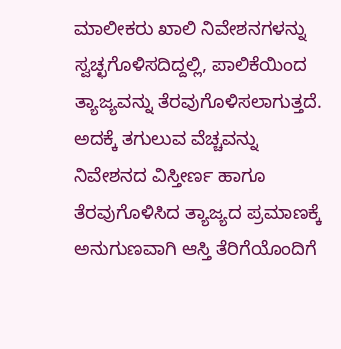ಮಾಲೀಕರು ಖಾಲಿ ನಿವೇಶನಗಳನ್ನು ಸ್ವಚ್ಛಗೊಳಿಸದಿದ್ದಲ್ಲಿ, ಪಾಲಿಕೆಯಿಂದ ತ್ಯಾಜ್ಯವನ್ನು ತೆರವುಗೊಳಿಸಲಾಗುತ್ತದೆ. ಅದಕ್ಕೆ ತಗುಲುವ ವೆಚ್ಚವನ್ನು ನಿವೇಶನದ ವಿಸ್ತೀರ್ಣ ಹಾಗೂ ತೆರವುಗೊಳಿಸಿದ ತ್ಯಾಜ್ಯದ ಪ್ರಮಾಣಕ್ಕೆ ಅನುಗುಣವಾಗಿ ಆಸ್ತಿ ತೆರಿಗೆಯೊಂದಿಗೆ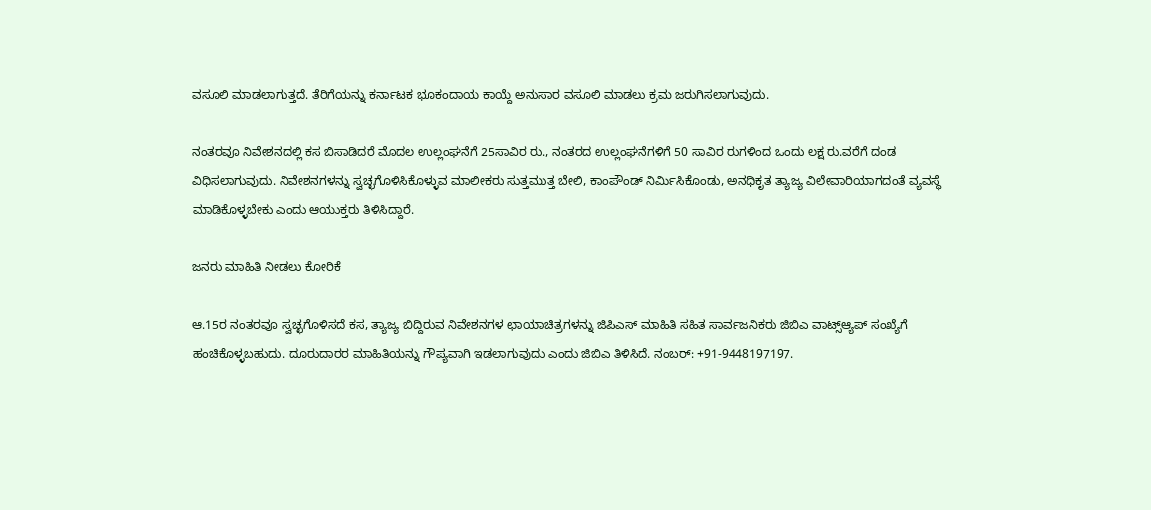ವಸೂಲಿ ಮಾಡಲಾಗುತ್ತದೆ. ತೆರಿಗೆಯನ್ನು ಕರ್ನಾಟಕ ಭೂಕಂದಾಯ ಕಾಯ್ದೆ ಅನುಸಾರ ವಸೂಲಿ ಮಾಡಲು ಕ್ರಮ ಜರುಗಿಸಲಾಗುವುದು.

ನಂತರವೂ ನಿವೇಶನದಲ್ಲಿ ಕಸ ಬಿಸಾಡಿದರೆ ಮೊದಲ ಉಲ್ಲಂಘನೆಗೆ 25ಸಾವಿರ ರು., ನಂತರದ ಉಲ್ಲಂಘನೆಗಳಿಗೆ 50 ಸಾವಿರ ರುಗಳಿಂದ ಒಂದು ಲಕ್ಷ ರು.ವರೆಗೆ ದಂಡ ವಿಧಿಸಲಾಗುವುದು. ನಿವೇಶನಗಳನ್ನು ಸ್ವಚ್ಛಗೊಳಿಸಿಕೊಳ್ಳುವ ಮಾಲೀಕರು ಸುತ್ತಮುತ್ತ ಬೇಲಿ, ಕಾಂಪೌಂಡ್ ನಿರ್ಮಿಸಿಕೊಂಡು, ಅನಧಿಕೃತ ತ್ಯಾಜ್ಯ ವಿಲೇವಾರಿಯಾಗದಂತೆ ವ್ಯವಸ್ಥೆ ಮಾಡಿಕೊಳ್ಳಬೇಕು ಎಂದು ಆಯುಕ್ತರು ತಿಳಿಸಿದ್ದಾರೆ.

ಜನರು ಮಾಹಿತಿ ನೀಡಲು ಕೋರಿಕೆ

ಆ.15ರ ನಂತರವೂ ಸ್ವಚ್ಛಗೊಳಿಸದೆ ಕಸ, ತ್ಯಾಜ್ಯ ಬಿದ್ದಿರುವ ನಿವೇಶನಗಳ ಛಾಯಾಚಿತ್ರಗಳನ್ನು ಜಿಪಿಎಸ್ ಮಾಹಿತಿ ಸಹಿತ ಸಾರ್ವಜನಿಕರು ಜಿಬಿಎ ವಾಟ್ಸ್‌ಆ್ಯಪ್ ಸಂಖ್ಯೆಗೆ ಹಂಚಿಕೊಳ್ಳಬಹುದು. ದೂರುದಾರರ ಮಾಹಿತಿಯನ್ನು ಗೌಪ್ಯವಾಗಿ ಇಡಲಾಗುವುದು ಎಂದು ಜಿಬಿಎ ತಿಳಿಸಿದೆ. ನಂಬರ್: +91-9448197197.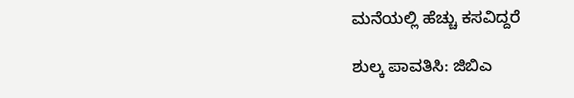ಮನೆಯಲ್ಲಿ ಹೆಚ್ಚು ಕಸವಿದ್ದರೆ

ಶುಲ್ಕ ಪಾವತಿಸಿ: ಜಿಬಿಎ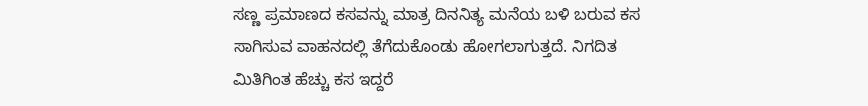ಸಣ್ಣ ಪ್ರಮಾಣದ ಕಸವನ್ನು ಮಾತ್ರ ದಿನನಿತ್ಯ ಮನೆಯ ಬಳಿ ಬರುವ ಕಸ ಸಾಗಿಸುವ ವಾಹನದಲ್ಲಿ ತೆಗೆದುಕೊಂಡು ಹೋಗಲಾಗುತ್ತದೆ. ನಿಗದಿತ ಮಿತಿಗಿಂತ ಹೆಚ್ಚು ಕಸ ಇದ್ದರೆ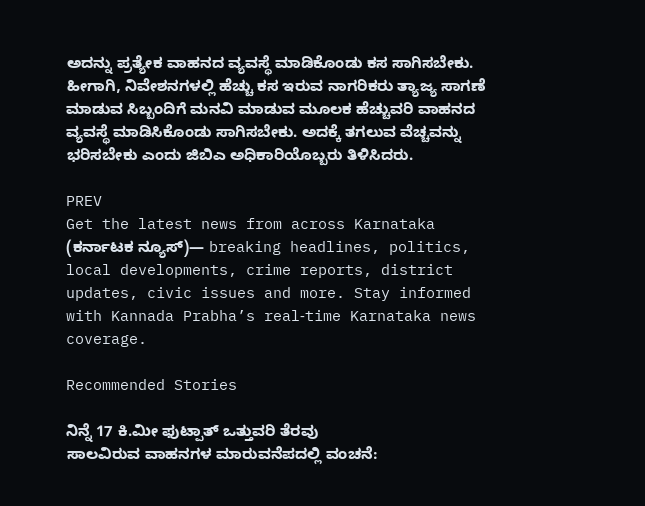ಅದನ್ನು ಪ್ರತ್ಯೇಕ ವಾಹನದ ವ್ಯವಸ್ಥೆ ಮಾಡಿಕೊಂಡು ಕಸ ಸಾಗಿಸಬೇಕು. ಹೀಗಾಗಿ, ನಿವೇಶನಗಳಲ್ಲಿ ಹೆಚ್ಚು ಕಸ ಇರುವ ನಾಗರಿಕರು ತ್ಯಾಜ್ಯ ಸಾಗಣೆ ಮಾಡುವ ಸಿಬ್ಬಂದಿಗೆ ಮನವಿ ಮಾಡುವ ಮೂಲಕ ಹೆಚ್ಚುವರಿ ವಾಹನದ ವ್ಯವಸ್ಥೆ ಮಾಡಿಸಿಕೊಂಡು ಸಾಗಿಸಬೇಕು. ಅದಕ್ಕೆ ತಗಲುವ ವೆಚ್ಚವನ್ನು ಭರಿಸಬೇಕು ಎಂದು ಜಿಬಿಎ ಅಧಿಕಾರಿಯೊಬ್ಬರು ತಿಳಿಸಿದರು.

PREV
Get the latest news from across Karnataka (ಕರ್ನಾಟಕ ನ್ಯೂಸ್)— breaking headlines, politics, local developments, crime reports, district updates, civic issues and more. Stay informed with Kannada Prabha’s real‑time Karnataka news coverage.

Recommended Stories

ನಿನ್ನೆ 17 ಕಿ.ಮೀ ಫುಟ್ಪಾತ್ ಒತ್ತುವರಿ ತೆರವು
ಸಾಲವಿರುವ ವಾಹನಗಳ ಮಾರುವನೆಪದಲ್ಲಿ ವಂಚನೆ: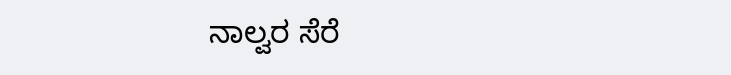ನಾಲ್ವರ ಸೆರೆ